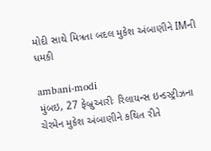મોદી સાથે મિત્રતા બદલ મુકેશ અંબાણીને IMની ધમકી

ambani-modi
મુંબઇ, 27 ફેબ્રુઆરીઃ રિલાયન્સ ઇન્ડસ્ટ્રીઝના ચેરમેન મુકેશ અંબાણીને કથિત રીતે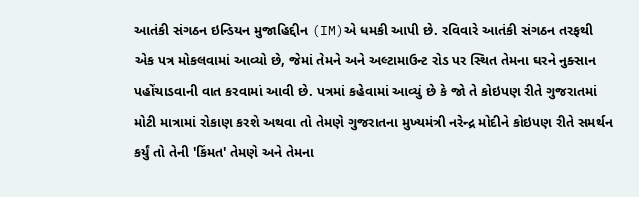આતંકી સંગઠન ઇન્ડિયન મુજાહિદ્દીન (IM)એ ધમકી આપી છે. રવિવારે આતંકી સંગઠન તરફથી એક પત્ર મોકલવામાં આવ્યો છે, જેમાં તેમને અને અલ્ટામાઉન્ટ રોડ પર સ્થિત તેમના ઘરને નુક્સાન પહોંચાડવાની વાત કરવામાં આવી છે. પત્રમાં કહેવામાં આવ્યું છે કે જો તે કોઇપણ રીતે ગુજરાતમાં મોટી માત્રામાં રોકાણ કરશે અથવા તો તેમણે ગુજરાતના મુખ્યમંત્રી નરેન્દ્ર મોદીને કોઇપણ રીતે સમર્થન કર્યું તો તેની 'કિંમત' તેમણે અને તેમના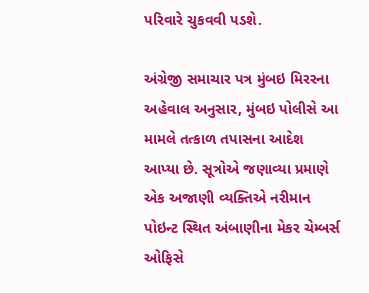પરિવારે ચુકવવી પડશે.

અંગ્રેજી સમાચાર પત્ર મુંબઇ મિરરના અહેવાલ અનુસાર, મુંબઇ પોલીસે આ મામલે તત્કાળ તપાસના આદેશ આપ્યા છે. સૂત્રોએ જણાવ્યા પ્રમાણે એક અજાણી વ્યક્તિએ નરીમાન પોઇન્ટ સ્થિત અંબાણીના મેકર ચેમ્બર્સ ઓફિસે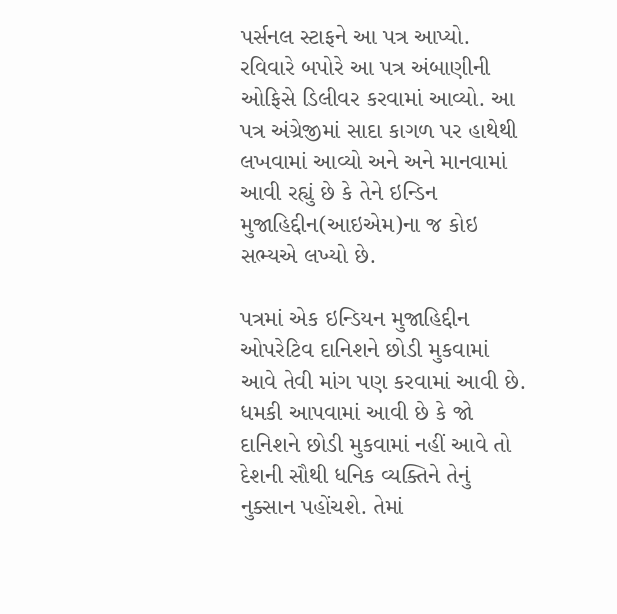પર્સનલ સ્ટાફને આ પત્ર આપ્યો. રવિવારે બપોરે આ પત્ર અંબાણીની ઓફિસે ડિલીવર કરવામાં આવ્યો. આ પત્ર અંગ્રેજીમાં સાદા કાગળ પર હાથેથી લખવામાં આવ્યો અને અને માનવામાં આવી રહ્યું છે કે તેને ઇન્ડિન મુજાહિદ્દીન(આઇએમ)ના જ કોઇ સભ્યએ લખ્યો છે.

પત્રમાં એક ઇન્ડિયન મુજાહિદ્દીન ઓપરેટિવ દાનિશને છોડી મુકવામાં આવે તેવી માંગ પણ કરવામાં આવી છે. ધમકી આપવામાં આવી છે કે જો દાનિશને છોડી મુકવામાં નહીં આવે તો દેશની સૌથી ધનિક વ્યક્તિને તેનું નુક્સાન પહોંચશે. તેમાં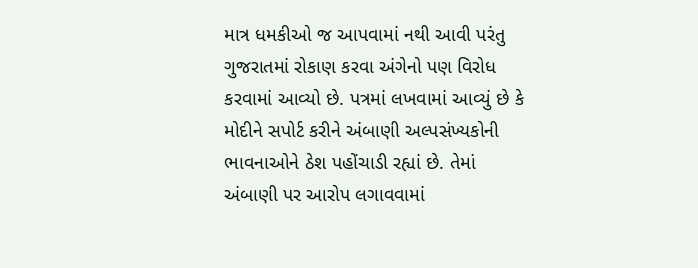માત્ર ધમકીઓ જ આપવામાં નથી આવી પરંતુ ગુજરાતમાં રોકાણ કરવા અંગેનો પણ વિરોધ કરવામાં આવ્યો છે. પત્રમાં લખવામાં આવ્યું છે કે મોદીને સપોર્ટ કરીને અંબાણી અલ્પસંખ્યકોની ભાવનાઓને ઠેશ પહોંચાડી રહ્યાં છે. તેમાં અંબાણી પર આરોપ લગાવવામાં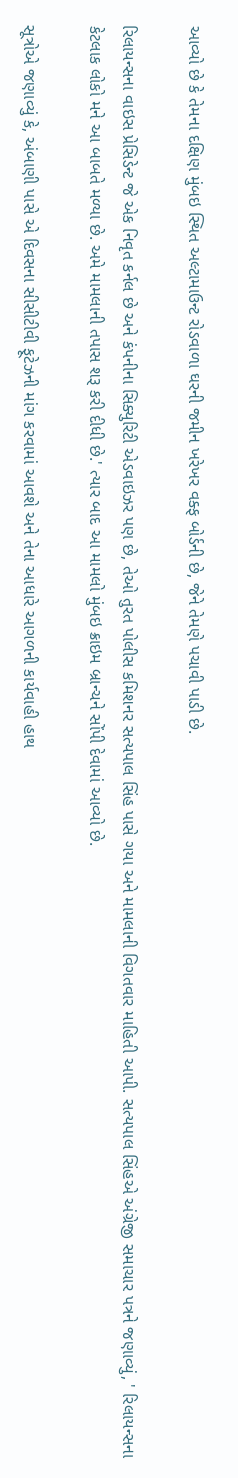આવ્યો છે કે તેમના દક્ષિણ મુંબઇ સ્થિત અલ્ટામાઉન્ટ રોડવાળા ઘરની જમીન ખરેખર વક્ફ બોર્ડની છે, જેને તેમણે પચાવી પાડી છે.

રિલાયન્સના વાઇસ પ્રેસિડેન્ટ જે એક નિવૃત કર્નલ છે અને કંપનીના સિક્યુરિટી એડવાઇઝર પણ છે, તેઓ તુરત પોલીસ કમિશનર સત્યપાલ સિંહ પાસે ગયા અને મામલાની વિગતવાર માહિતી આપી. સત્યપાલ સિંહએ અંગ્રેજી સમાચાર પત્રને જણાવ્યું, ' રિલાયન્સના કેટલાક લોકો મને આ બાબતે મળ્યા છે. અમે મામલાની તપાસ શરૂ કરી દીધી છે.' ત્યાર બાદ આ મામલો મુંબઇ ક્રાઇમ બ્રાન્ચને સોંપી દેવામાં આવ્યો છે.

સૂત્રોએ જણાવ્યું કે, અંબાણી પાસે એ દિવસના સીસીટીવી ફૂટેઝની માંગ કરવામાં આવશે અને તેના આધારે આગળની કાર્યવાહી હાથ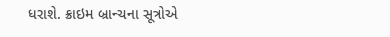ધરાશે. ક્રાઇમ બ્રાન્ચના સૂત્રોએ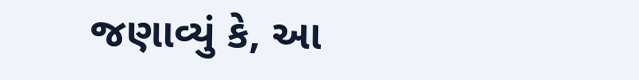જણાવ્યું કે, આ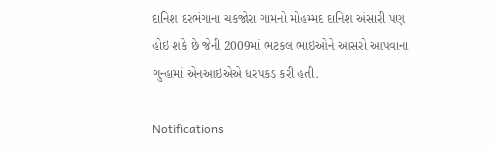દાનિશ દરભંગાના ચકજોરા ગામનો મોહમ્મદ દાનિશ અંસારી પણ હોઇ શકે છે જેની 2009માં ભટકલ ભાઇઓને આસરો આપવાના ગુન્હામાં એનઆઇએએ ધરપકડ કરી હતી.

Notifications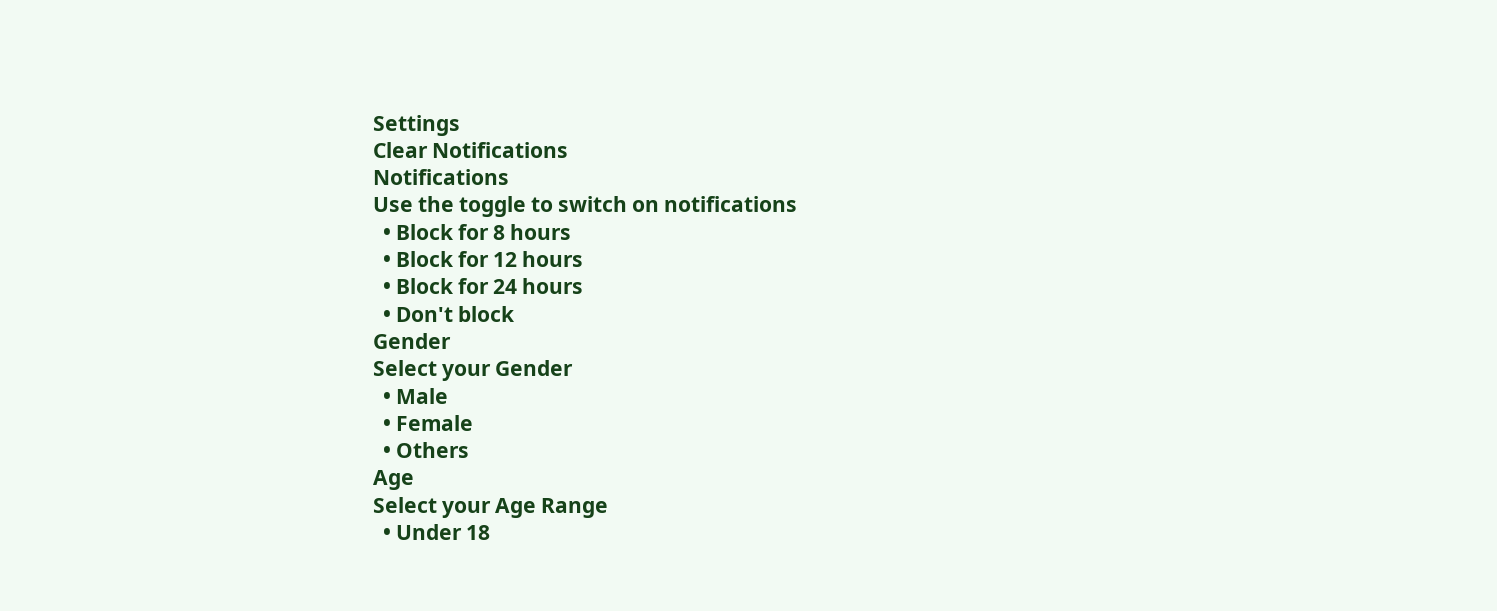Settings
Clear Notifications
Notifications
Use the toggle to switch on notifications
  • Block for 8 hours
  • Block for 12 hours
  • Block for 24 hours
  • Don't block
Gender
Select your Gender
  • Male
  • Female
  • Others
Age
Select your Age Range
  • Under 18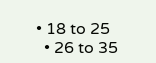• 18 to 25
  • 26 to 35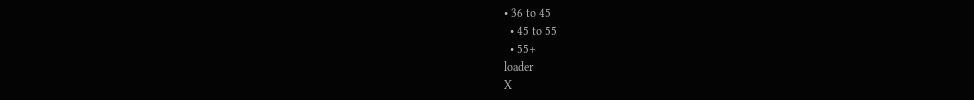• 36 to 45
  • 45 to 55
  • 55+
loader
X